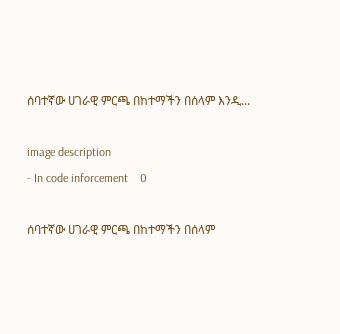ሰባተኛው ሀገራዊ ምርጫ በከተማችን በሰላም እንዲ...

image description
- In code inforcement    0

ሰባተኛው ሀገራዊ ምርጫ በከተማችን በሰላም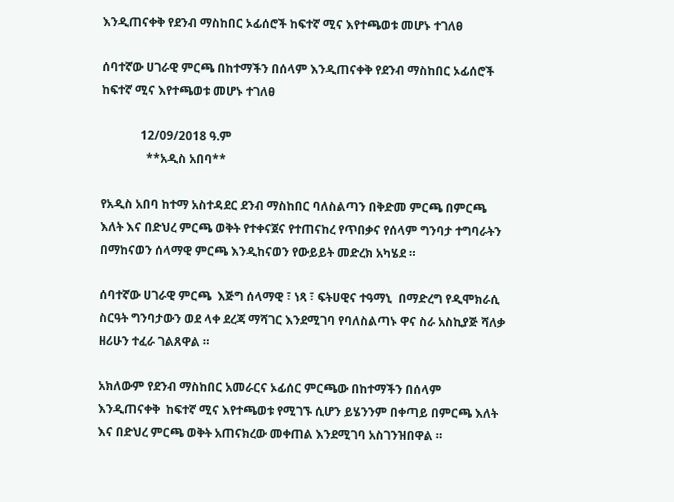እንዲጠናቀቅ የደንብ ማስከበር ኦፊሰሮች ከፍተኛ ሚና እየተጫወቱ መሆኑ ተገለፀ

ሰባተኛው ሀገራዊ ምርጫ በከተማችን በሰላም እንዲጠናቀቅ የደንብ ማስከበር ኦፊሰሮች ከፍተኛ ሚና እየተጫወቱ መሆኑ ተገለፀ

             12/09/2018 ዓ.ም
               **አዲስ አበባ**

የአዲስ አበባ ከተማ አስተዳደር ደንብ ማስከበር ባለስልጣን በቅድመ ምርጫ በምርጫ እለት እና በድህረ ምርጫ ወቅት የተቀናጀና የተጠናከረ የጥበቃና የሰላም ግንባታ ተግባራትን በማከናወን ሰላማዊ ምርጫ እንዲከናወን የውይይት መድረክ አካሄደ ።

ሰባተኛው ሀገራዊ ምርጫ  እጅግ ሰላማዊ ፣ ነጻ ፣ ፍትሀዊና ተዓማኒ  በማድረግ የዲሞክራሲ ስርዓት ግንባታውን ወደ ላቀ ደረጃ ማሻገር እንደሚገባ የባለስልጣኑ ዋና ስራ አስኪያጅ ሻለቃ ዘሪሁን ተፈራ ገልጸዋል ።

አክለውም የደንብ ማስከበር አመራርና ኦፊሰር ምርጫው በከተማችን በሰላም እንዲጠናቀቅ  ከፍተኛ ሚና እየተጫወቱ የሚገኙ ሲሆን ይሄንንም በቀጣይ በምርጫ እለት እና በድህረ ምርጫ ወቅት አጠናክረው መቀጠል እንደሚገባ አስገንዝበዋል ።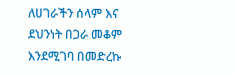ለሀገራችን ሰላም እና ደህንነት በጋራ መቆም እንደሚገባ በመድረኩ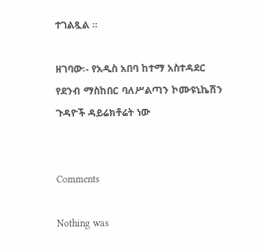ተገልጿል ።

ዘገባው፡- የአዲስ አበባ ከተማ አስተዳደር የደንብ ማስከበር ባለሥልጣን ኮሙዩኒኬሽን ጉዳዮች ዳይሬክቶሬት ነው


Comments

Nothing was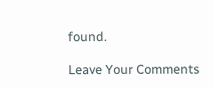found.

Leave Your Comments